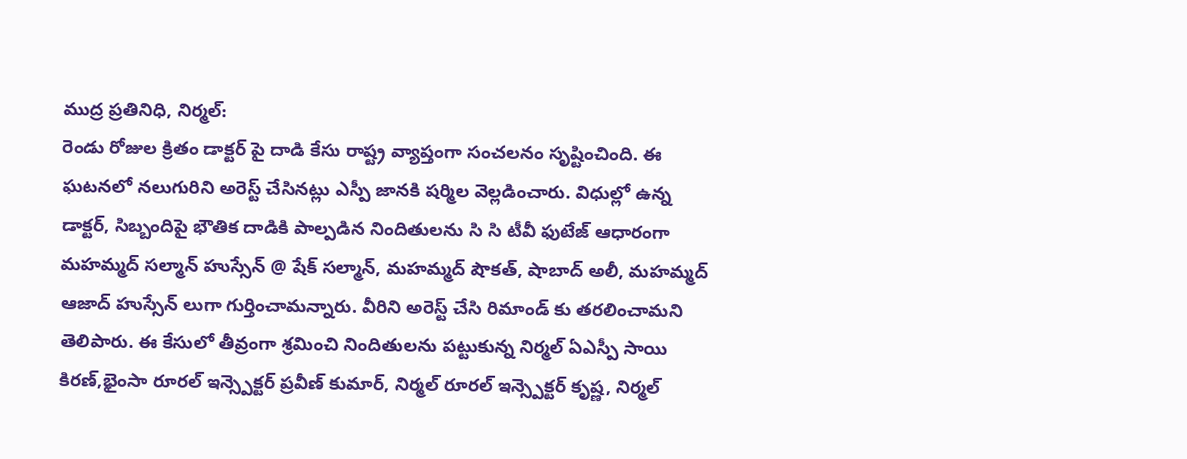ముద్ర ప్రతినిధి, నిర్మల్:
రెండు రోజుల క్రితం డాక్టర్ పై దాడి కేసు రాష్ట్ర వ్యాప్తంగా సంచలనం సృష్టించింది. ఈ ఘటనలో నలుగురిని అరెస్ట్ చేసినట్లు ఎస్పీ జానకి షర్మిల వెల్లడించారు. విధుల్లో ఉన్న డాక్టర్, సిబ్బందిపై భౌతిక దాడికి పాల్పడిన నిందితులను సి సి టీవీ ఫుటేజ్ ఆధారంగా మహమ్మద్ సల్మాన్ హుస్సేన్ @ షేక్ సల్మాన్, మహమ్మద్ షౌకత్, షాబాద్ అలీ, మహమ్మద్ ఆజాద్ హుస్సేన్ లుగా గుర్తించామన్నారు. వీరిని అరెస్ట్ చేసి రిమాండ్ కు తరలించామని తెలిపారు. ఈ కేసులో తీవ్రంగా శ్రమించి నిందితులను పట్టుకున్న నిర్మల్ ఏఎస్పీ సాయి కిరణ్,భైంసా రూరల్ ఇన్స్పెక్టర్ ప్రవీణ్ కుమార్, నిర్మల్ రూరల్ ఇన్స్పెక్టర్ కృష్ణ, నిర్మల్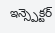ఇన్స్పెక్టర్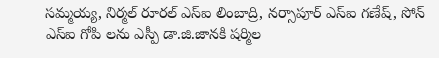సమ్మయ్య, నిర్మల్ రూరల్ ఎస్ఐ లింబాద్రి, నర్సాపూర్ ఎస్ఐ గణేష్, సోన్ ఎస్ఐ గోపి లను ఎస్పీ డా.జి.జానకి షర్మిల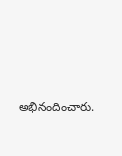అభినందించారు.